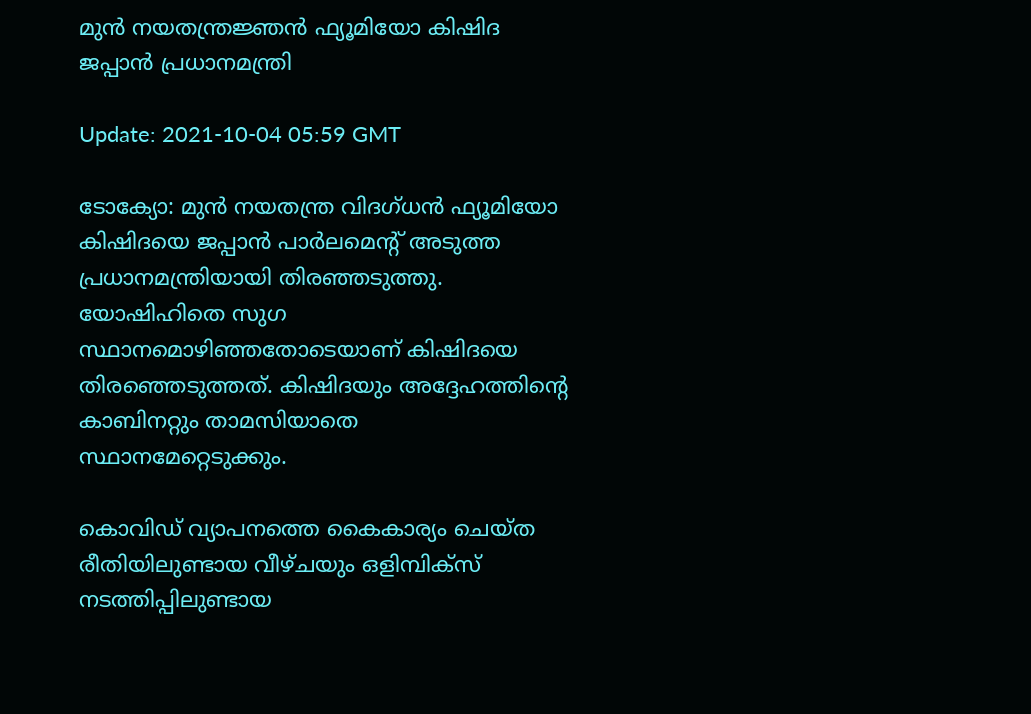മുന്‍ നയതന്ത്രജ്ഞന്‍ ഫ്യൂമിയോ കിഷിദ ജപ്പാന്‍ പ്രധാനമന്ത്രി

Update: 2021-10-04 05:59 GMT

ടോക്യോ: മുന്‍ നയതന്ത്ര വിദഗ്ധന്‍ ഫ്യൂമിയോ കിഷിദയെ ജപ്പാന്‍ പാര്‍ലമെന്റ് അടുത്ത പ്രധാനമന്ത്രിയായി തിരഞ്ഞടുത്തു. യോഷിഹിതെ സുഗ സ്ഥാനമൊഴിഞ്ഞതോടെയാണ് കിഷിദയെ തിരഞ്ഞെടുത്തത്. കിഷിദയും അദ്ദേഹത്തിന്റെ കാബിനറ്റും താമസിയാതെ സ്ഥാനമേറ്റെടുക്കും.

കൊവിഡ് വ്യാപനത്തെ കൈകാര്യം ചെയ്ത രീതിയിലുണ്ടായ വീഴ്ചയും ഒളിമ്പിക്‌സ് നടത്തിപ്പിലുണ്ടായ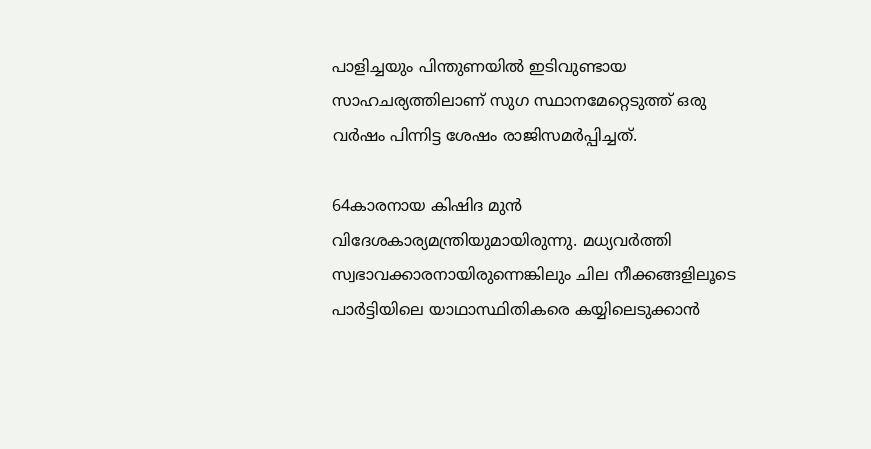പാളിച്ചയും പിന്തുണയില്‍ ഇടിവുണ്ടായ സാഹചര്യത്തിലാണ് സുഗ സ്ഥാനമേറ്റെടുത്ത് ഒരു വര്‍ഷം പിന്നിട്ട ശേഷം രാജിസമര്‍പ്പിച്ചത്.

64കാരനായ കിഷിദ മുന്‍ വിദേശകാര്യമന്ത്രിയുമായിരുന്നു. മധ്യവര്‍ത്തി സ്വഭാവക്കാരനായിരുന്നെങ്കിലും ചില നീക്കങ്ങളിലൂടെ പാര്‍ട്ടിയിലെ യാഥാസ്ഥിതികരെ കയ്യിലെടുക്കാന്‍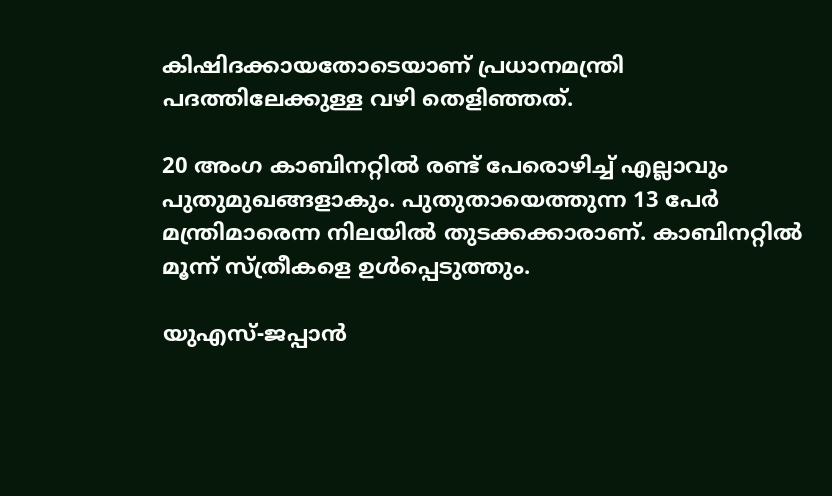കിഷിദക്കായതോടെയാണ് പ്രധാനമന്ത്രി പദത്തിലേക്കുള്ള വഴി തെളിഞ്ഞത്.

20 അംഗ കാബിനറ്റില്‍ രണ്ട് പേരൊഴിച്ച് എല്ലാവും പുതുമുഖങ്ങളാകും. പുതുതായെത്തുന്ന 13 പേര്‍ മന്ത്രിമാരെന്ന നിലയില്‍ തുടക്കക്കാരാണ്. കാബിനറ്റില്‍ മൂന്ന് സ്ത്രീകളെ ഉള്‍പ്പെടുത്തും.

യുഎസ്-ജപ്പാന്‍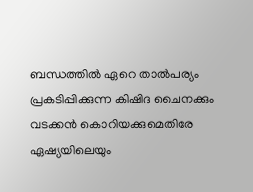ബന്ധത്തില്‍ ഏറെ താല്‍പര്യം പ്രകടിപ്പിക്കുന്ന കിഷിദ ചൈനക്കും വടക്കന്‍ കൊറിയക്കുമെതിരേ ഏഷ്യയിലെയും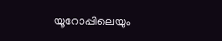യൂറോപ്പിലെയും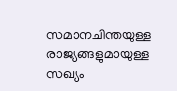സമാനചിന്തയുള്ള രാജ്യങ്ങളുമായുള്ള സഖ്യം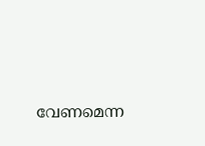വേണമെന്ന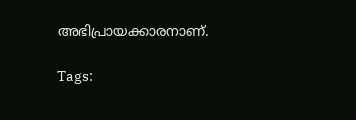അഭിപ്രായക്കാരനാണ്.

Tags: